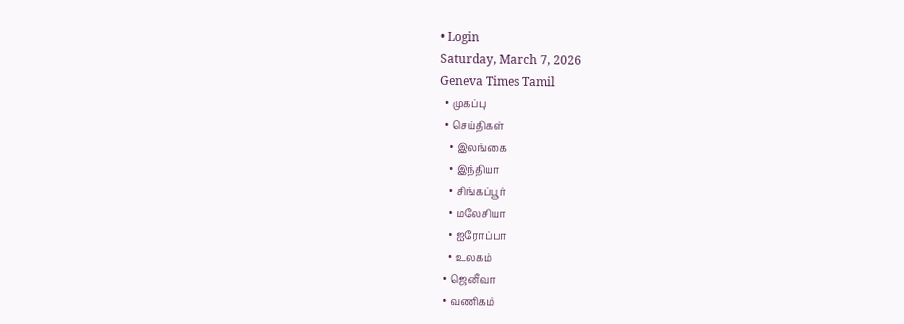• Login
Saturday, March 7, 2026
Geneva Times Tamil
  • முகப்பு
  • செய்திகள்
    • இலங்கை
    • இந்தியா
    • சிங்கப்பூர்
    • மலேசியா
    • ஐரோப்பா
    • உலகம்
  • ஜெனீவா
  • வணிகம்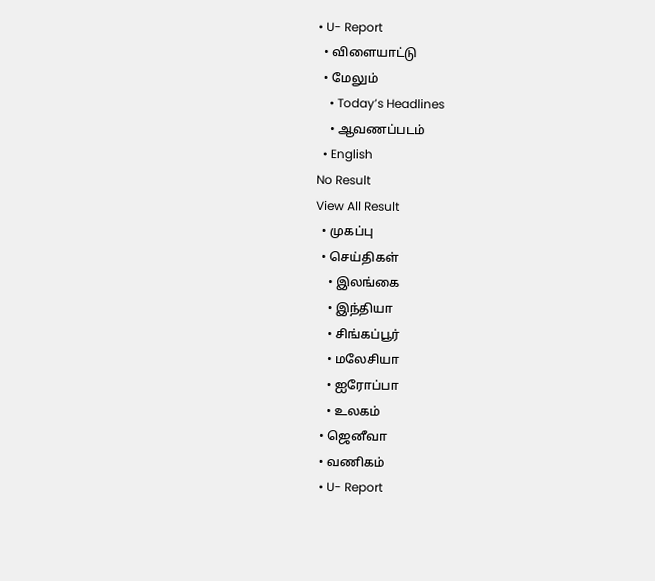• U- Report
  • விளையாட்டு
  • மேலும்
    • Today’s Headlines
    • ஆவணப்படம்
  • English
No Result
View All Result
  • முகப்பு
  • செய்திகள்
    • இலங்கை
    • இந்தியா
    • சிங்கப்பூர்
    • மலேசியா
    • ஐரோப்பா
    • உலகம்
  • ஜெனீவா
  • வணிகம்
  • U- Report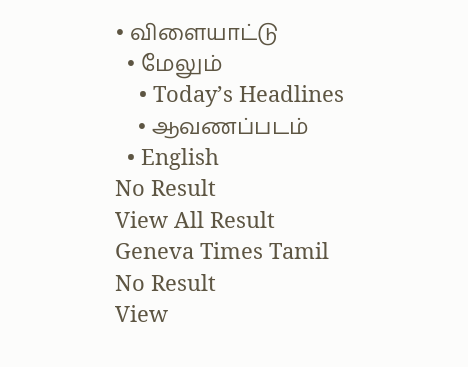• விளையாட்டு
  • மேலும்
    • Today’s Headlines
    • ஆவணப்படம்
  • English
No Result
View All Result
Geneva Times Tamil
No Result
View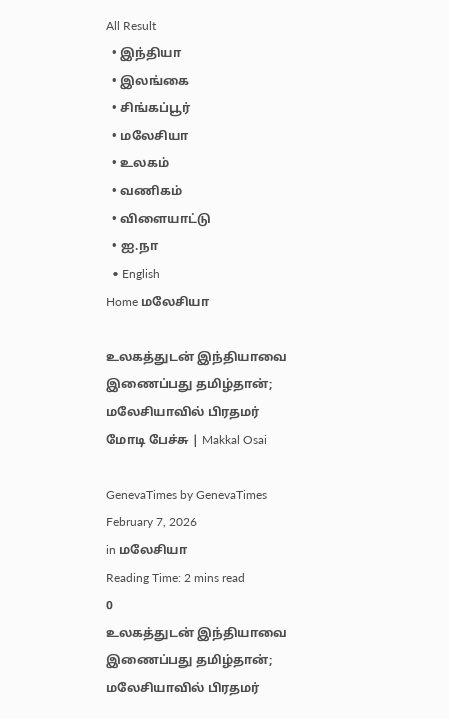All Result
  • இந்தியா
  • இலங்கை
  • சிங்கப்பூர்
  • மலேசியா
  • உலகம்
  • வணிகம்
  • விளையாட்டு
  • ஐ.நா
  • English
Home மலேசியா

உலகத்துடன் இந்தியாவை இணைப்பது தமிழ்தான்; மலேசியாவில் பிரதமர் மோடி பேச்சு | Makkal Osai

GenevaTimes by GenevaTimes
February 7, 2026
in மலேசியா
Reading Time: 2 mins read
0
உலகத்துடன் இந்தியாவை இணைப்பது தமிழ்தான்; மலேசியாவில் பிரதமர்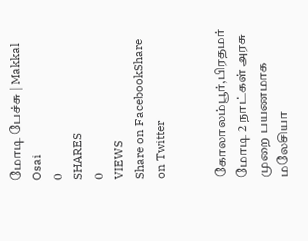மோடி பேச்சு | Makkal Osai
0
SHARES
0
VIEWS
Share on FacebookShare on Twitter


கோலாலம்பூர்,பிரதமர் மோடி 2 நாட்கள் அரசு முறை பயணமாக மலேசியா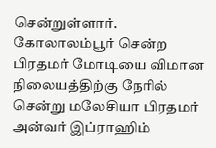சென்றுள்ளார். கோலாலம்பூர் சென்ற பிரதமர் மோடியை விமான நிலையத்திற்கு நேரில் சென்று மலேசியா பிரதமர் அன்வர் இப்ராஹிம்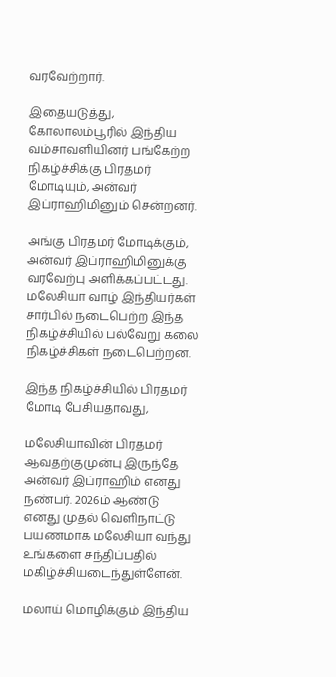வரவேற்றார்.

இதையடுத்து, கோலாலம்பூரில் இந்திய வம்சாவளியினர் பங்கேற்ற நிகழ்ச்சிக்கு பிரதமர் மோடியும், அன்வர் இப்ராஹிமினும் சென்றனர்.

அங்கு பிரதமர் மோடிக்கும், அன்வர் இப்ராஹிமினுக்கு வரவேற்பு அளிக்கப்பட்டது. மலேசியா வாழ் இந்தியர்கள் சார்பில் நடைபெற்ற இந்த நிகழ்ச்சியில் பல்வேறு கலை நிகழ்ச்சிகள் நடைபெற்றன.

இந்த நிகழ்ச்சியில் பிரதமர் மோடி பேசியதாவது,

மலேசியாவின் பிரதமர் ஆவதற்குமுன்பு இருந்தே அன்வர் இப்ராஹிம் எனது நண்பர். 2026ம் ஆண்டு எனது முதல் வெளிநாட்டு பயணமாக மலேசியா வந்து உங்களை சந்திப்பதில் மகிழ்ச்சியடைந்துள்ளேன்.

மலாய் மொழிக்கும் இந்திய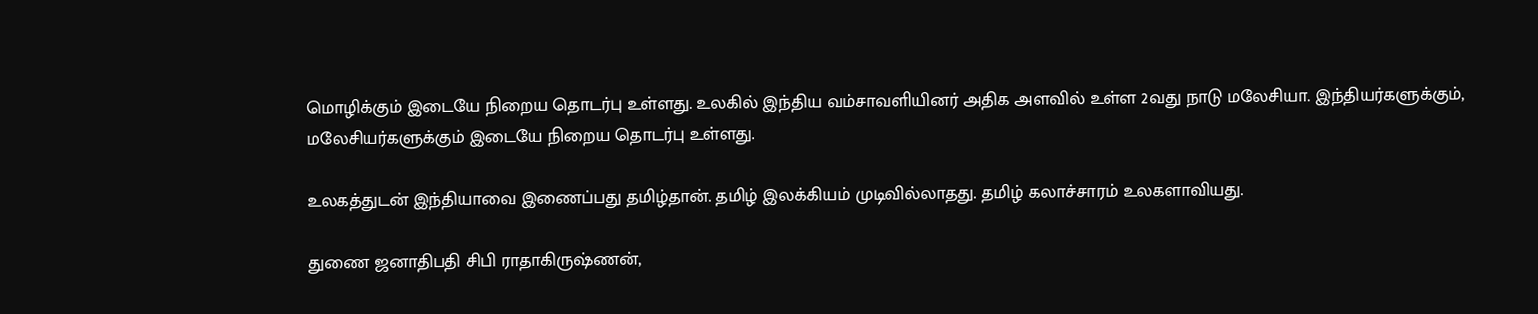மொழிக்கும் இடையே நிறைய தொடர்பு உள்ளது. உலகில் இந்திய வம்சாவளியினர் அதிக அளவில் உள்ள 2வது நாடு மலேசியா. இந்தியர்களுக்கும், மலேசியர்களுக்கும் இடையே நிறைய தொடர்பு உள்ளது.

உலகத்துடன் இந்தியாவை இணைப்பது தமிழ்தான். தமிழ் இலக்கியம் முடிவில்லாதது. தமிழ் கலாச்சாரம் உலகளாவியது.

துணை ஜனாதிபதி சிபி ராதாகிருஷ்ணன்,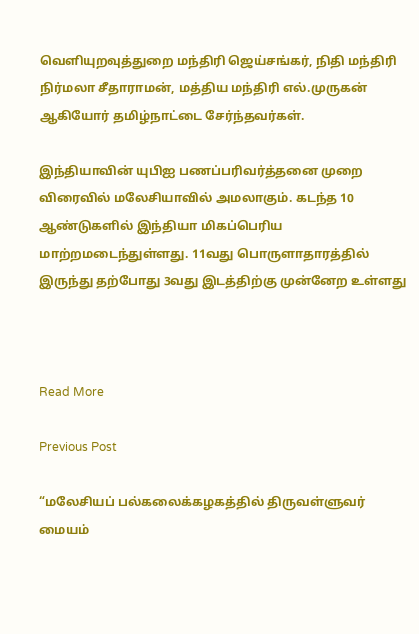வெளியுறவுத்துறை மந்திரி ஜெய்சங்கர், நிதி மந்திரி நிர்மலா சீதாராமன், மத்திய மந்திரி எல்.முருகன் ஆகியோர் தமிழ்நாட்டை சேர்ந்தவர்கள்.

இந்தியாவின் யுபிஐ பணப்பரிவர்த்தனை முறை விரைவில் மலேசியாவில் அமலாகும். கடந்த 10 ஆண்டுகளில் இந்தியா மிகப்பெரிய மாற்றமடைந்துள்ளது. 11வது பொருளாதாரத்தில் இருந்து தற்போது 3வது இடத்திற்கு முன்னேற உள்ளது



Read More

Previous Post

“மலேசியப் பல்கலைக்கழகத்தில் திருவள்ளுவர் மையம்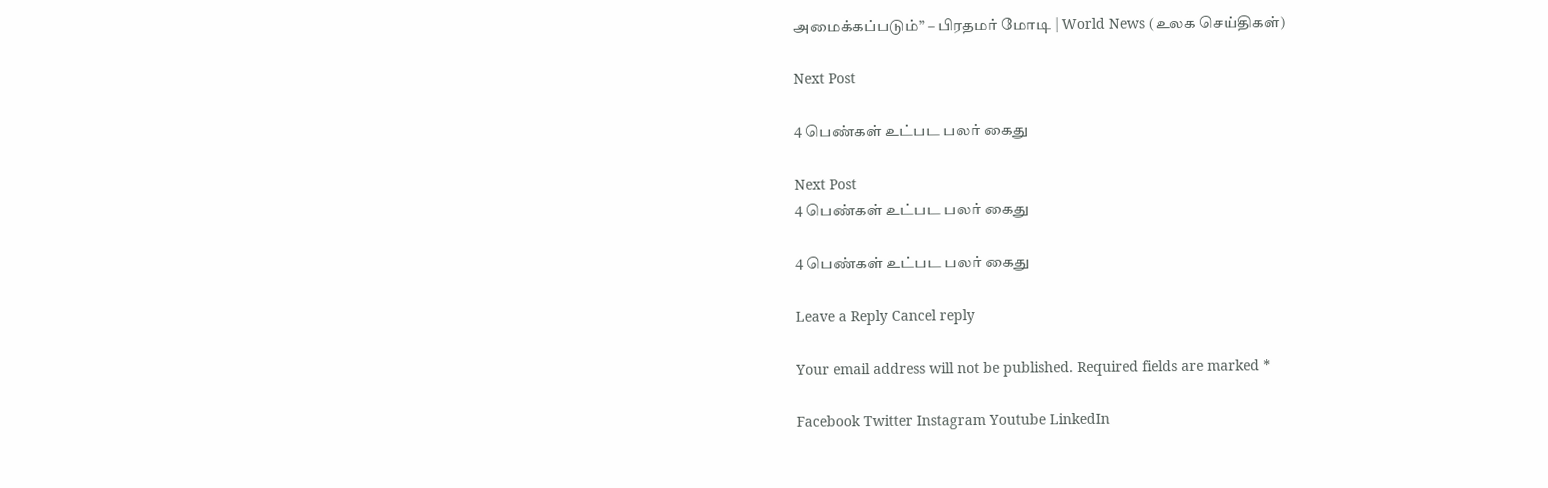அமைக்கப்படும்” – பிரதமர் மோடி | World News (உலக செய்திகள்)

Next Post

4 பெண்கள் உட்பட பலர் கைது

Next Post
4 பெண்கள் உட்பட பலர் கைது

4 பெண்கள் உட்பட பலர் கைது

Leave a Reply Cancel reply

Your email address will not be published. Required fields are marked *

Facebook Twitter Instagram Youtube LinkedIn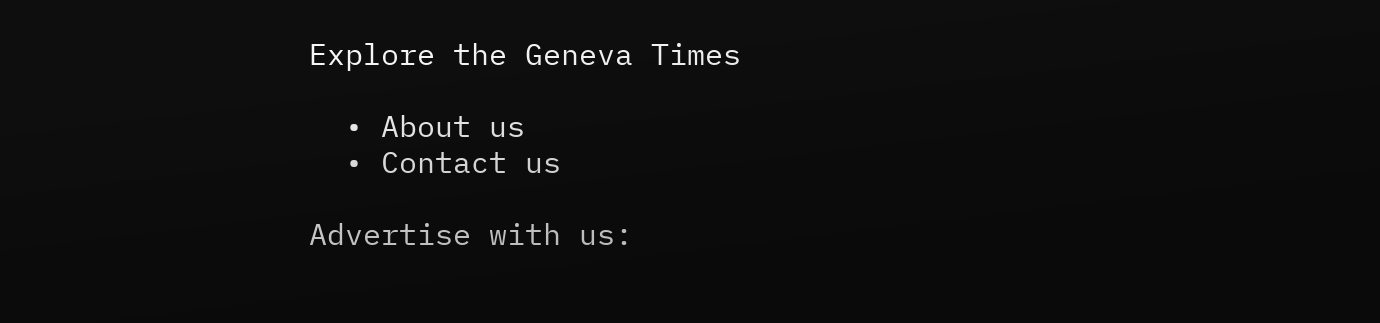Explore the Geneva Times

  • About us
  • Contact us

Advertise with us: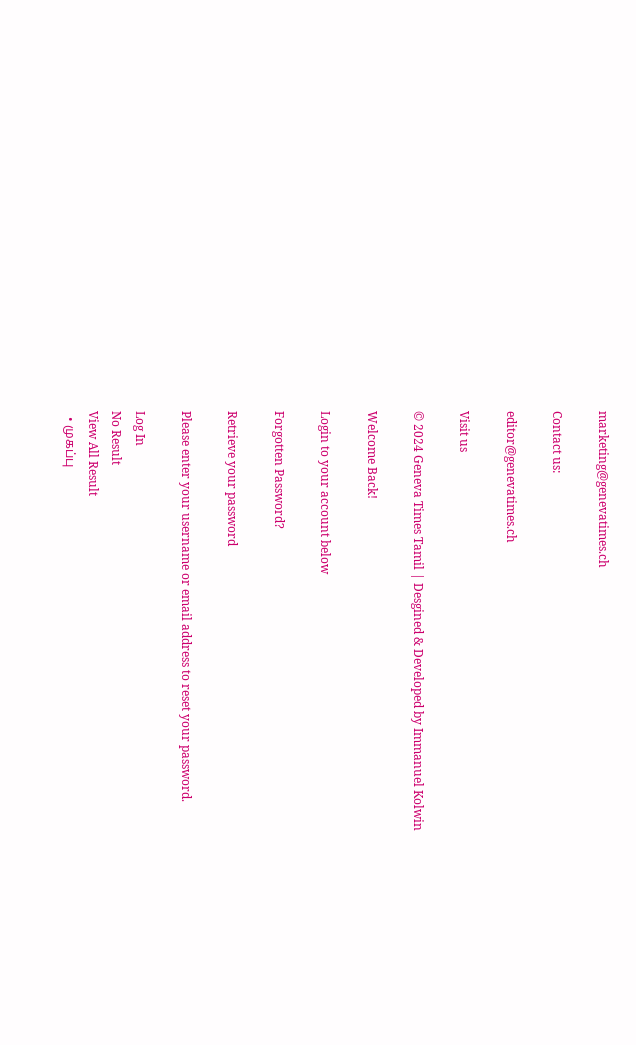marketing@genevatimes.ch

Contact us:

editor@genevatimes.ch

Visit us

© 2024 Geneva Times Tamil | Desgined & Developed by Immanuel Kolwin

Welcome Back!

Login to your account below

Forgotten Password?

Retrieve your password

Please enter your username or email address to reset your password.

Log In
No Result
View All Result
  • முகப்பு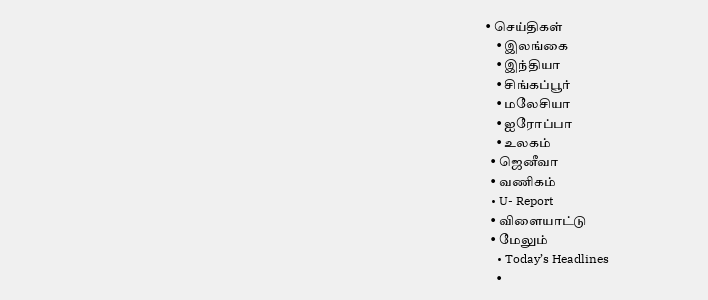• செய்திகள்
    • இலங்கை
    • இந்தியா
    • சிங்கப்பூர்
    • மலேசியா
    • ஐரோப்பா
    • உலகம்
  • ஜெனீவா
  • வணிகம்
  • U- Report
  • விளையாட்டு
  • மேலும்
    • Today’s Headlines
    •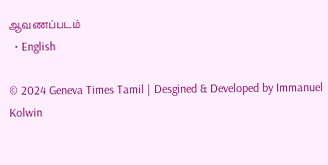ஆவணப்படம்
  • English

© 2024 Geneva Times Tamil | Desgined & Developed by Immanuel Kolwin